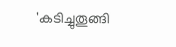'കടിച്ചുതൂങ്ങി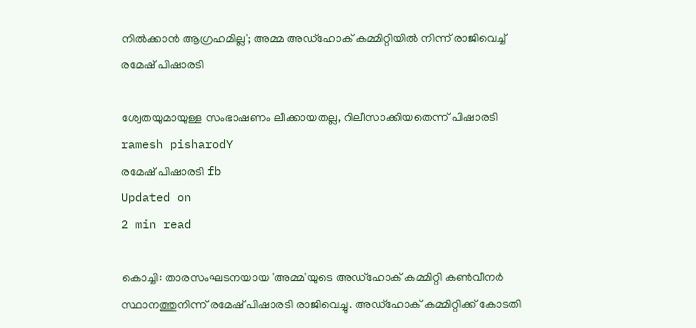നില്‍ക്കാന്‍ ആഗ്രഹമില്ല'; അമ്മ അഡ്‌ഹോക് കമ്മിറ്റിയില്‍ നിന്ന് രാജിവെച്ച് രമേഷ് പിഷാരടി

ശ്വേതയുമായുള്ള സംഭാഷണം ലീക്കായതല്ല, റിലീസാക്കിയതെന്ന് പിഷാരടി
ramesh pisharodY
രമേഷ് പിഷാരടി fb
Updated on
2 min read

കൊച്ചി: താരസംഘടനയായ 'അമ്മ'യുടെ അഡ്‌ഹോക് കമ്മിറ്റി കൺവീനർ സ്ഥാനത്തുനിന്ന് രമേഷ് പിഷാരടി രാജിവെച്ചു. അഡ്‌ഹോക് കമ്മിറ്റിക്ക് കോടതി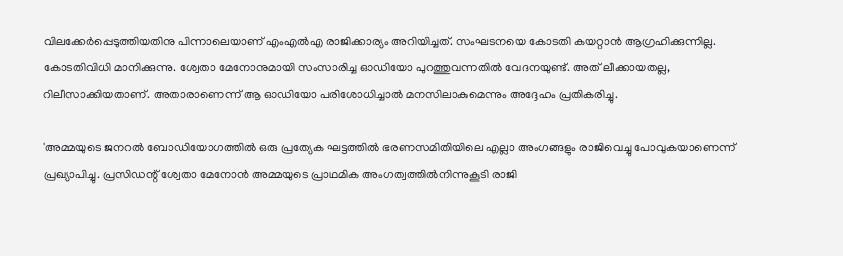വിലക്കേര്‍പ്പെടുത്തിയതിനു പിന്നാലെയാണ് എംഎല്‍എ രാജിക്കാര്യം അറിയിച്ചത്. സംഘടനയെ കോടതി കയറ്റാന്‍ ആഗ്രഹിക്കുന്നില്ല. കോടതിവിധി മാനിക്കുന്നു. ശ്വേതാ മേനോനുമായി സംസാരിച്ച ഓഡിയോ പുറത്തുവന്നതില്‍ വേദനയുണ്ട്. അത് ലീക്കായതല്ല, റിലീസാക്കിയതാണ്. അതാരാണെന്ന് ആ ഓഡിയോ പരിശോധിച്ചാല്‍ മനസിലാകുമെന്നും അദ്ദേഹം പ്രതികരിച്ചു.

'അമ്മയുടെ ജനറല്‍ ബോഡിയോഗത്തില്‍ ഒരു പ്രത്യേക ഘട്ടത്തില്‍ ഭരണസമിതിയിലെ എല്ലാ അംഗങ്ങളും രാജിവെച്ചു പോവുകയാണെന്ന് പ്രഖ്യാപിച്ചു. പ്രസിഡന്റ് ശ്വേതാ മേനോന്‍ അമ്മയുടെ പ്രാഥമിക അംഗത്വത്തില്‍നിന്നുകൂടി രാജി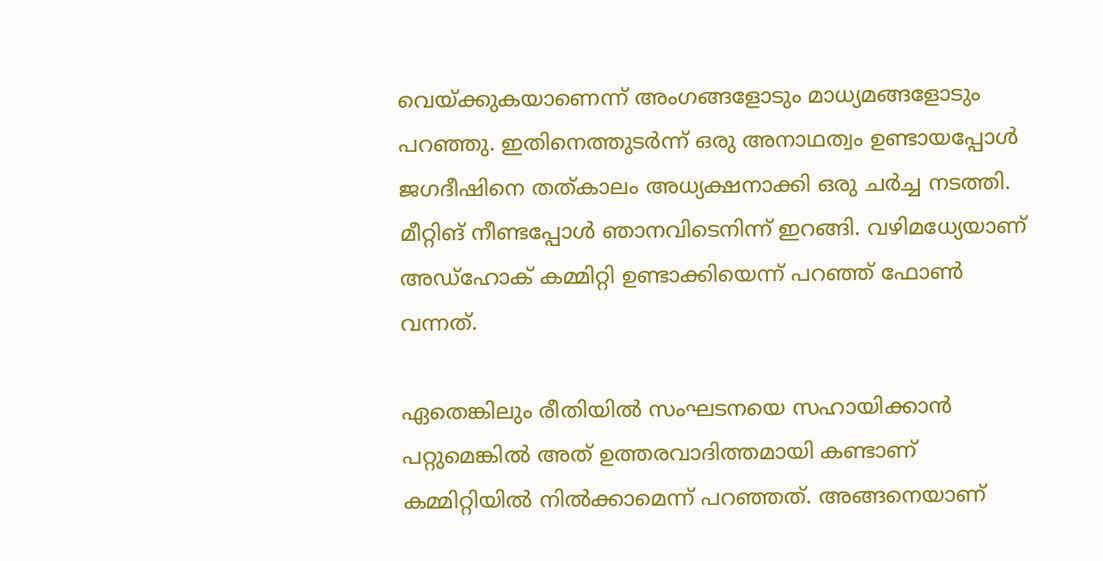വെയ്ക്കുകയാണെന്ന് അംഗങ്ങളോടും മാധ്യമങ്ങളോടും പറഞ്ഞു. ഇതിനെത്തുടര്‍ന്ന് ഒരു അനാഥത്വം ഉണ്ടായപ്പോള്‍ ജഗദീഷിനെ തത്കാലം അധ്യക്ഷനാക്കി ഒരു ചര്‍ച്ച നടത്തി. മീറ്റിങ് നീണ്ടപ്പോള്‍ ഞാനവിടെനിന്ന് ഇറങ്ങി. വഴിമധ്യേയാണ് അഡ്‌ഹോക് കമ്മിറ്റി ഉണ്ടാക്കിയെന്ന് പറഞ്ഞ് ഫോണ്‍ വന്നത്.

ഏതെങ്കിലും രീതിയില്‍ സംഘടനയെ സഹായിക്കാന്‍ പറ്റുമെങ്കില്‍ അത് ഉത്തരവാദിത്തമായി കണ്ടാണ് കമ്മിറ്റിയില്‍ നില്‍ക്കാമെന്ന് പറഞ്ഞത്. അങ്ങനെയാണ്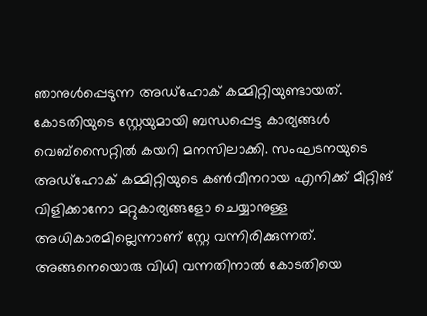ഞാനുള്‍പ്പെടുന്ന അഡ്‌ഹോക് കമ്മിറ്റിയുണ്ടായത്. കോടതിയുടെ സ്റ്റേയുമായി ബന്ധപ്പെട്ട കാര്യങ്ങള്‍ വെബ്‌സൈറ്റില്‍ കയറി മനസിലാക്കി. സംഘടനയുടെ അഡ്‌ഹോക് കമ്മിറ്റിയുടെ കണ്‍വീനറായ എനിക്ക് മീറ്റിങ് വിളിക്കാനോ മറ്റുകാര്യങ്ങളോ ചെയ്യാനുള്ള അധികാരമില്ലെന്നാണ് സ്റ്റേ വന്നിരിക്കുന്നത്. അങ്ങനെയൊരു വിധി വന്നതിനാല്‍ കോടതിയെ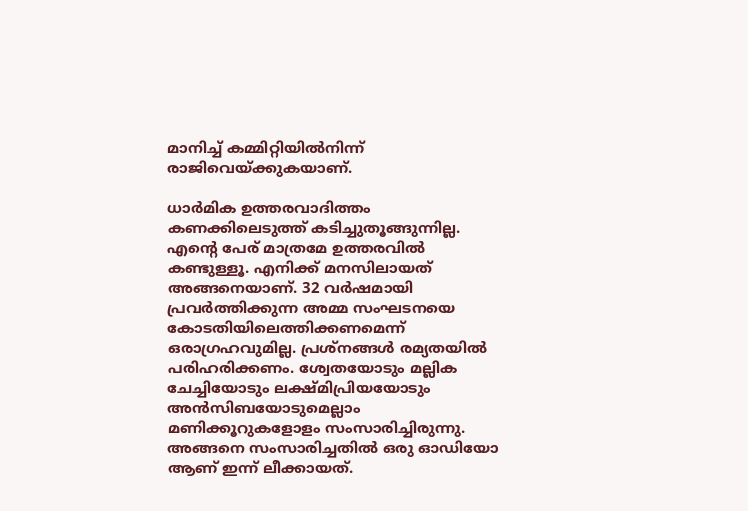മാനിച്ച് കമ്മിറ്റിയില്‍നിന്ന് രാജിവെയ്ക്കുകയാണ്.

ധാര്‍മിക ഉത്തരവാദിത്തം കണക്കിലെടുത്ത് കടിച്ചുതൂങ്ങുന്നില്ല. എന്റെ പേര് മാത്രമേ ഉത്തരവില്‍ കണ്ടുള്ളൂ. എനിക്ക് മനസിലായത് അങ്ങനെയാണ്. 32 വര്‍ഷമായി പ്രവര്‍ത്തിക്കുന്ന അമ്മ സംഘടനയെ കോടതിയിലെത്തിക്കണമെന്ന് ഒരാഗ്രഹവുമില്ല. പ്രശ്‌നങ്ങള്‍ രമ്യതയില്‍ പരിഹരിക്കണം. ശ്വേതയോടും മല്ലിക ചേച്ചിയോടും ലക്ഷ്മിപ്രിയയോടും അന്‍സിബയോടുമെല്ലാം മണിക്കൂറുകളോളം സംസാരിച്ചിരുന്നു. അങ്ങനെ സംസാരിച്ചതില്‍ ഒരു ഓഡിയോ ആണ് ഇന്ന് ലീക്കായത്.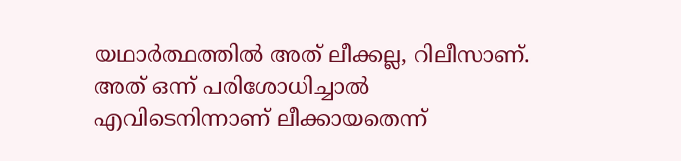യഥാര്‍ത്ഥത്തില്‍ അത് ലീക്കല്ല, റിലീസാണ്. അത് ഒന്ന് പരിശോധിച്ചാല്‍ എവിടെനിന്നാണ് ലീക്കായതെന്ന്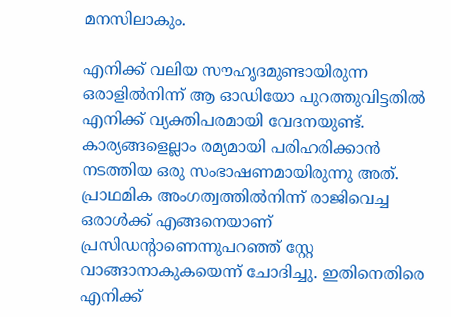മനസിലാകും.

എനിക്ക് വലിയ സൗഹൃദമുണ്ടായിരുന്ന ഒരാളില്‍നിന്ന് ആ ഓഡിയോ പുറത്തുവിട്ടതില്‍ എനിക്ക് വ്യക്തിപരമായി വേദനയുണ്ട്. കാര്യങ്ങളെല്ലാം രമ്യമായി പരിഹരിക്കാന്‍ നടത്തിയ ഒരു സംഭാഷണമായിരുന്നു അത്. പ്രാഥമിക അംഗത്വത്തില്‍നിന്ന് രാജിവെച്ച ഒരാള്‍ക്ക് എങ്ങനെയാണ് പ്രസിഡന്റാണെന്നുപറഞ്ഞ് സ്റ്റേ വാങ്ങാനാകുകയെന്ന് ചോദിച്ചു. ഇതിനെതിരെ എനിക്ക്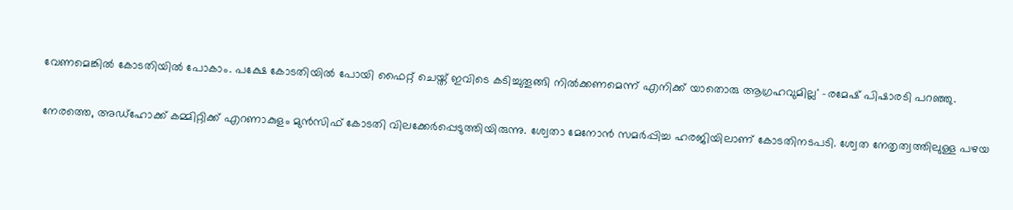വേണമെങ്കില്‍ കോടതിയില്‍ പോകാം. പക്ഷേ കോടതിയില്‍ പോയി ഫൈറ്റ് ചെയ്ത് ഇവിടെ കടിച്ചുതൂങ്ങി നില്‍ക്കണമെന്ന് എനിക്ക് യാതൊരു ആഗ്രഹവുമില്ല' -രമേഷ് പിഷാരടി പറഞ്ഞു.

നേരത്തെ, അഡ്ഹോക്ക് കമ്മിറ്റിക്ക് എറണാകുളം മുൻസിഫ് കോടതി വിലക്കേർപ്പെടുത്തിയിരുന്നു. ശ്വേതാ മേനോൻ സമർപ്പിച്ച ഹരജിയിലാണ് കോടതിനടപടി. ശ്വേത നേതൃത്വത്തിലുള്ള പഴയ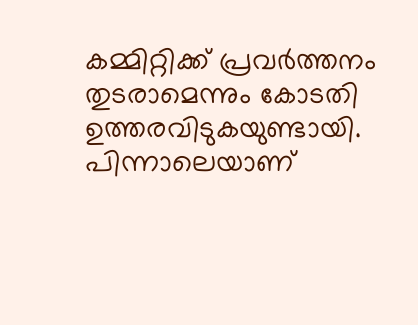കമ്മിറ്റിക്ക് പ്രവർത്തനം തുടരാമെന്നും കോടതി ഉത്തരവിടുകയുണ്ടായി. പിന്നാലെയാണ്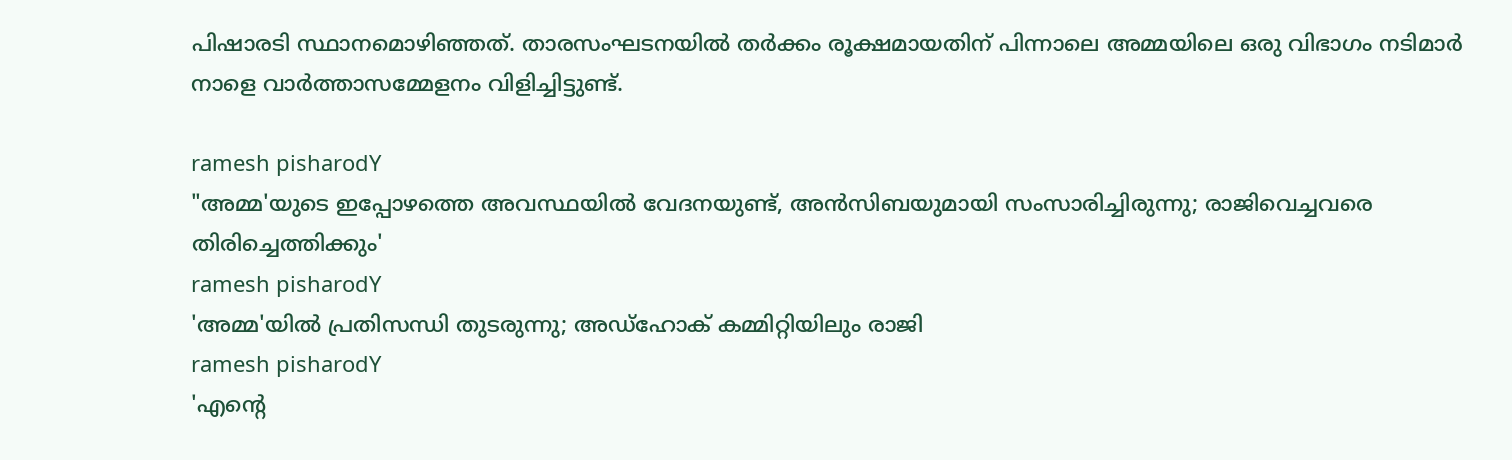പിഷാരടി സ്ഥാനമൊഴിഞ്ഞത്. താരസംഘടനയിൽ തർക്കം രൂക്ഷമായതിന് പിന്നാലെ അമ്മയിലെ ഒരു വിഭാഗം നടിമാർ നാളെ വാർത്താസമ്മേളനം വിളിച്ചിട്ടുണ്ട്.

ramesh pisharodY
"അമ്മ'യുടെ ഇപ്പോഴത്തെ അവസ്ഥയിൽ വേദനയുണ്ട്, അൻസിബയുമായി സംസാരിച്ചിരുന്നു; രാജിവെച്ചവരെ തിരിച്ചെത്തിക്കും'
ramesh pisharodY
'അമ്മ'യില്‍ പ്രതിസന്ധി തുടരുന്നു; അഡ്‌ഹോക് കമ്മിറ്റിയിലും രാജി
ramesh pisharodY
'എന്റെ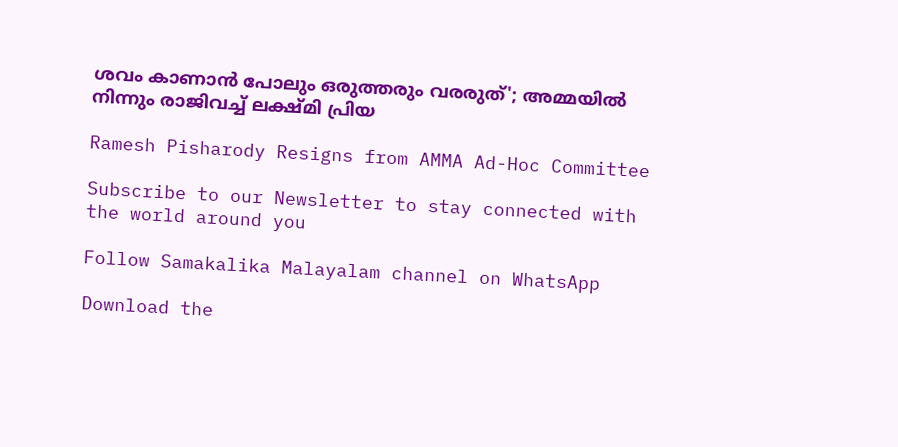ശവം കാണാന്‍ പോലും ഒരുത്തരും വരരുത്'; അമ്മയില്‍ നിന്നും രാജിവച്ച് ലക്ഷ്മി പ്രിയ

Ramesh Pisharody Resigns from AMMA Ad-Hoc Committee

Subscribe to our Newsletter to stay connected with the world around you

Follow Samakalika Malayalam channel on WhatsApp

Download the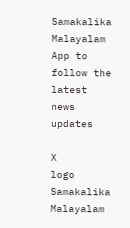Samakalika Malayalam App to follow the latest news updates

X
logo
Samakalika Malayalam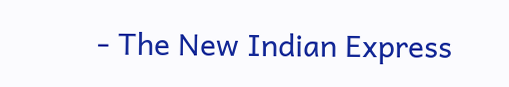- The New Indian Express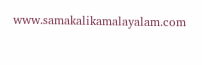www.samakalikamalayalam.com